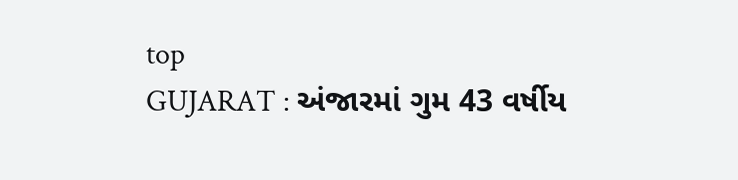top
GUJARAT : અંજારમાં ગુમ 43 વર્ષીય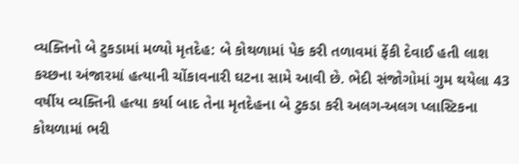વ્યક્તિનો બે ટુકડામાં મળ્યો મૃતદેહ: બે કોથળામાં પેક કરી તળાવમાં ફેંકી દેવાઈ હતી લાશ
કચ્છના અંજારમાં હત્યાની ચોંકાવનારી ઘટના સામે આવી છે. ભેદી સંજોગોમાં ગુમ થયેલા 43 વર્ષીય વ્યક્તિની હત્યા કર્યા બાદ તેના મૃતદેહના બે ટુકડા કરી અલગ-અલગ પ્લાસ્ટિકના કોથળામાં ભરી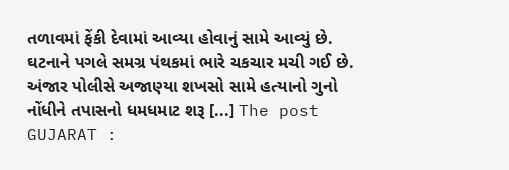તળાવમાં ફેંકી દેવામાં આવ્યા હોવાનું સામે આવ્યું છે. ઘટનાને પગલે સમગ્ર પંથકમાં ભારે ચકચાર મચી ગઈ છે. અંજાર પોલીસે અજાણ્યા શખસો સામે હત્યાનો ગુનો નોંધીને તપાસનો ધમધમાટ શરૂ [...] The post GUJARAT :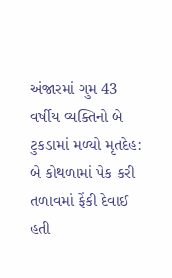અંજારમાં ગુમ 43 વર્ષીય વ્યક્તિનો બે ટુકડામાં મળ્યો મૃતદેહ: બે કોથળામાં પેક કરી તળાવમાં ફેંકી દેવાઈ હતી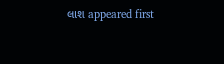લાશ appeared first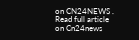on CN24NEWS .
Read full article on Cn24news